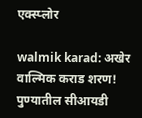एक्स्प्लोर

walmik karad: अखेर वाल्मिक कराड शरण! पुण्यातील सीआयडी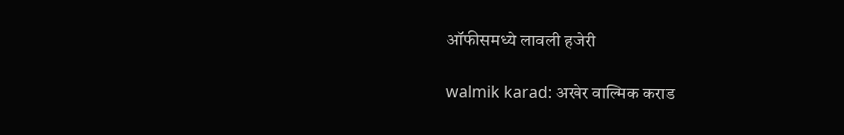ऑफीसमध्ये लावली हजेरी

walmik karad: अखेर वाल्मिक कराड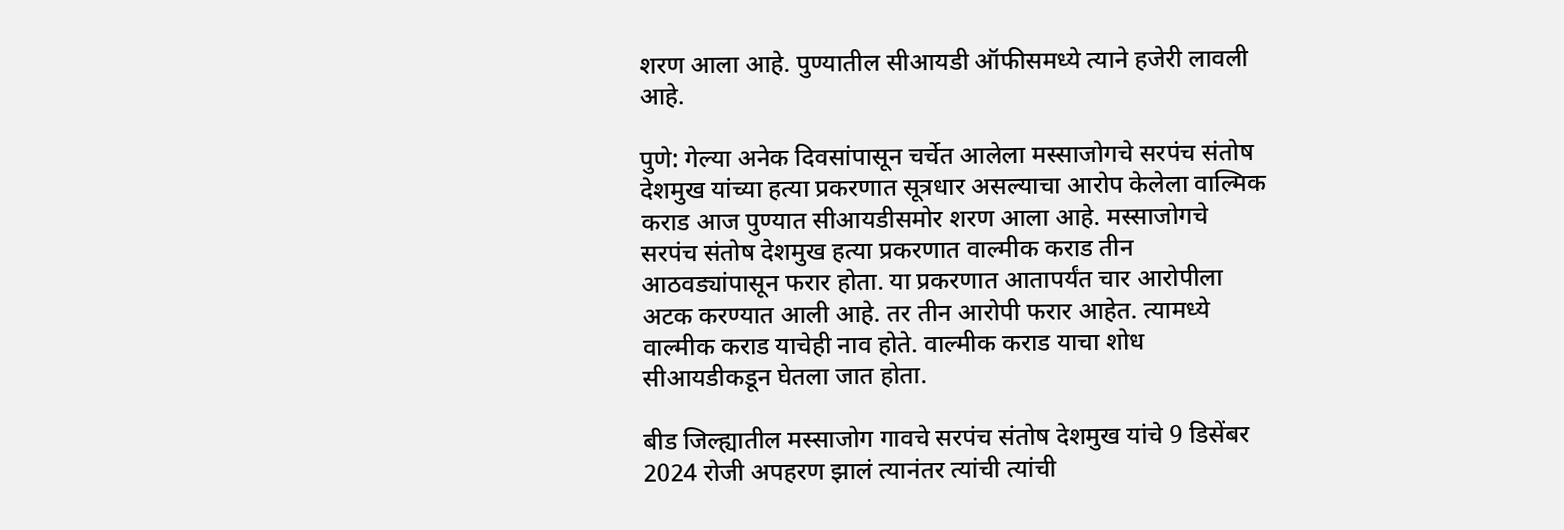शरण आला आहे. पुण्यातील सीआयडी ऑफीसमध्ये त्याने हजेरी लावली आहे.

पुणे: गेल्या अनेक दिवसांपासून चर्चेत आलेला मस्साजोगचे सरपंच संतोष देशमुख यांच्या हत्या प्रकरणात सूत्रधार असल्याचा आरोप केलेला वाल्मिक कराड आज पुण्यात सीआयडीसमोर शरण आला आहे. मस्साजोगचे सरपंच संतोष देशमुख हत्या प्रकरणात वाल्मीक कराड तीन आठवड्यांपासून फरार होता. या प्रकरणात आतापर्यंत चार आरोपीला अटक करण्यात आली आहे. तर तीन आरोपी फरार आहेत. त्यामध्ये वाल्मीक कराड याचेही नाव होते. वाल्मीक कराड याचा शोध सीआयडीकडून घेतला जात होता.

बीड जिल्ह्यातील मस्साजोग गावचे सरपंच संतोष देशमुख यांचे 9 डिसेंबर 2024 रोजी अपहरण झालं त्यानंतर त्यांची त्यांची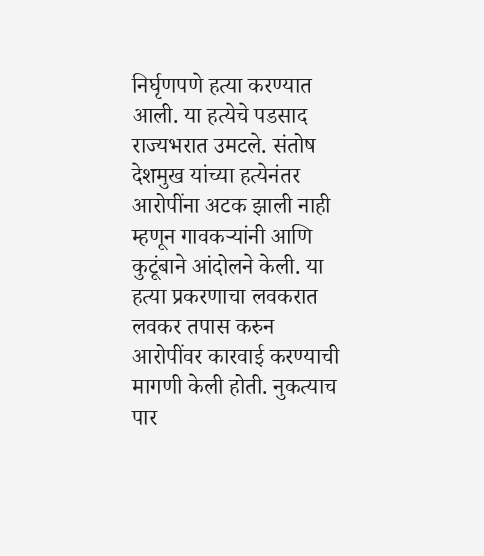निर्घृणपणे हत्या करण्यात आली. या हत्येचे पडसाद राज्यभरात उमटले. संतोष देशमुख यांच्या हत्येनंतर आरोपींना अटक झाली नाही म्हणून गावकऱ्यांनी आणि कुटूंबाने आंदोलने केली. या हत्या प्रकरणाचा लवकरात लवकर तपास करुन आरोपींवर कारवाई करण्याची मागणी केली होती. नुकत्याच पार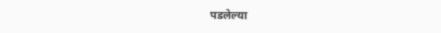पडलेल्या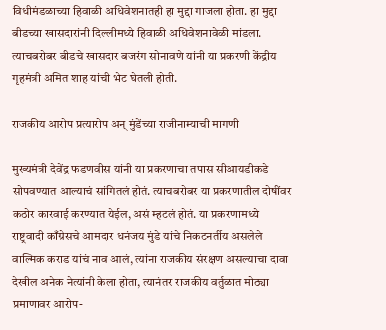विधीमंडळाच्या हिवाळी अधिवेशनातही हा मुद्दा गाजला होता. हा मुद्दा बीडच्या खासदारांनी दिल्लीमध्ये हिवाळी अधिवेशनावेळी मांडला. त्याचबरोबर बीडचे खासदार बजरंग सोनावणे यांनी या प्रकरणी केंद्रीय गृहमंत्री अमित शाह यांची भेट घेतली होती.

राजकीय आरोप प्रत्यारोप अन् मुंडेंच्या राजीनाम्याची मागणी

मुख्यमंत्री देवेंद्र फडणवीस यांनी या प्रकरणाचा तपास सीआयडीकडे सोपवण्यात आल्याचं सांगितलं होतं. त्याचबरोबर या प्रकरणातील दोषींवर कठोर कारवाई करण्यात येईल, असं म्हटलं होतं. या प्रकरणामध्ये राष्ट्रवादी काँग्रेसचे आमदार धनंजय मुंडे यांचे निकटनर्तीय असलेले वाल्मिक कराड यांचं नाव आलं, त्यांना राजकीय संरक्षण असल्याचा दावा देखील अनेक नेत्यांनी केला होता, त्यानंतर राजकीय वर्तुळात मोठ्या प्रमाणावर आरोप-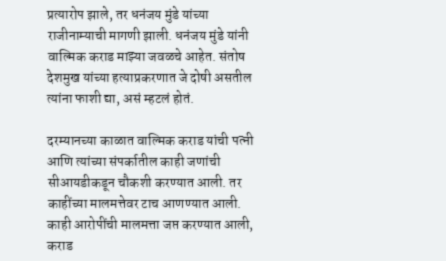प्रत्यारोप झाले, तर धनंजय मुंडे यांच्या राजीनाम्याची मागणी झाली. धनंजय मुंडे यांनी वाल्मिक कराड माझ्या जवळचे आहेत. संतोष देशमुख यांच्या हत्याप्रकरणात जे दोषी असतील त्यांना फाशी द्या, असं म्हटलं होतं.

दरम्यानच्या काळात वाल्मिक कराड यांची पत्नी आणि त्यांच्या संपर्कातील काही जणांची सीआयडीकडून चौकशी करण्यात आली. तर काहींच्या मालमत्तेवर टाच आणण्यात आली. काही आरोपींची मालमत्ता जप्त करण्यात आली, कराड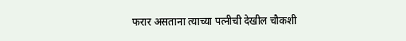फरार असताना त्याच्या पत्नीची देखील चौकशी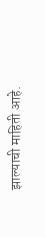झाल्याची माहिती आहे.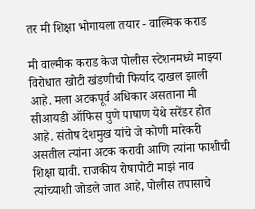तर मी शिक्षा भोगायला तयार - वाल्मिक कराड

मी वाल्मीक कराड केज पोलीस स्टेशनमध्ये माझ्या विरोधात खोटी खंडणीची फिर्याद दाखल झाली आहे. मला अटकपूर्व अधिकार असताना मी सीआयडी ऑफिस पुणे पाषाण येथे सरेंडर होत आहे. संतोष देशमुख यांचे जे कोणी मारेकरी असतील त्यांना अटक करावी आणि त्यांना फाशीची शिक्षा द्यावी. राजकीय रोषापोटी माझं नाव त्यांच्याशी जोडले जात आहे, पोलीस तपासाचे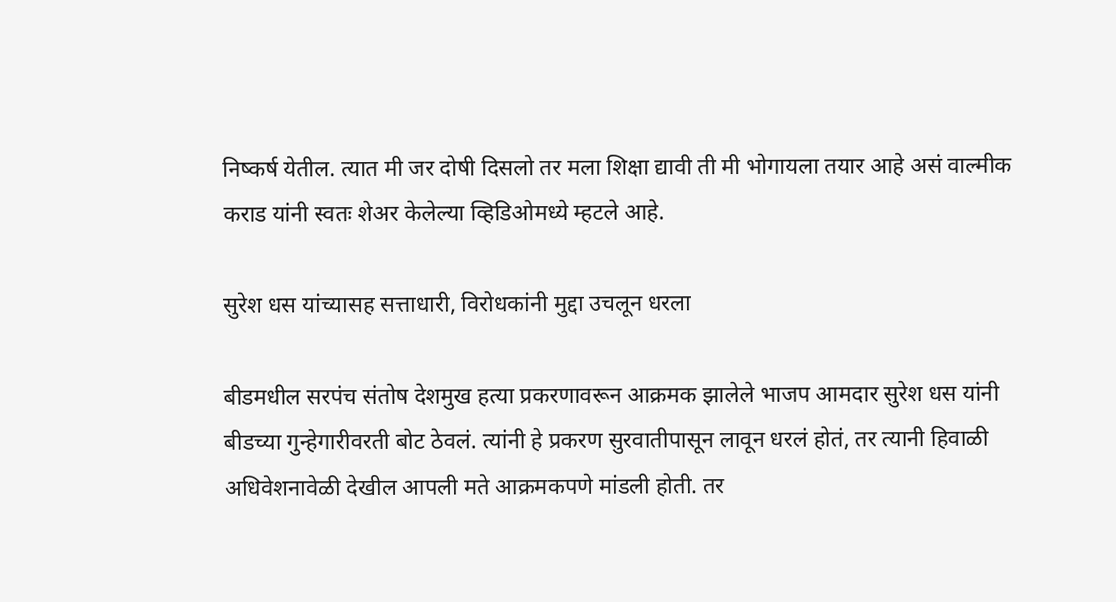निष्कर्ष येतील. त्यात मी जर दोषी दिसलो तर मला शिक्षा द्यावी ती मी भोगायला तयार आहे असं वाल्मीक कराड यांनी स्वतः शेअर केलेल्या व्हिडिओमध्ये म्हटले आहे.

सुरेश धस यांच्यासह सत्ताधारी, विरोधकांनी मुद्दा उचलून धरला

बीडमधील सरपंच संतोष देशमुख हत्या प्रकरणावरून आक्रमक झालेले भाजप आमदार सुरेश धस यांनी बीडच्या गुन्हेगारीवरती बोट ठेवलं. त्यांनी हे प्रकरण सुरवातीपासून लावून धरलं होतं, तर त्यानी हिवाळी अधिवेशनावेळी देखील आपली मते आक्रमकपणे मांडली होती. तर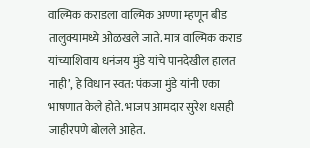वाल्मिक कराडला वाल्मिक अण्णा म्हणून बीड तालुक्यामध्ये ओळखले जाते. मात्र वाल्मिक कराड यांच्याशिवाय धनंजय मुंडे यांचे पानदेखील हालत नाही’, हे विधान स्वत: पंकजा मुंडे यांनी एका भाषणात केले होते. भाजप आमदार सुरेश धसही जाहीरपणे बोलले आहेत.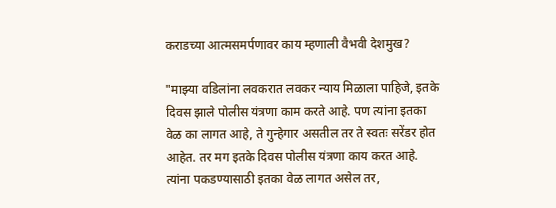कराडच्या आत्मसमर्पणावर काय म्हणाली वैभवी देशमुख?

"माझ्या वडिलांना लवकरात लवकर न्याय मिळाला पाहिजे, इतके दिवस झाले पोलीस यंत्रणा काम करते आहे. पण त्यांना इतका वेळ का लागत आहे, ते गुन्हेगार असतील तर ते स्वतः सरेंडर होत आहेत. तर मग इतके दिवस पोलीस यंत्रणा काय करत आहे. त्यांना पकडण्यासाठी इतका वेळ लागत असेल तर,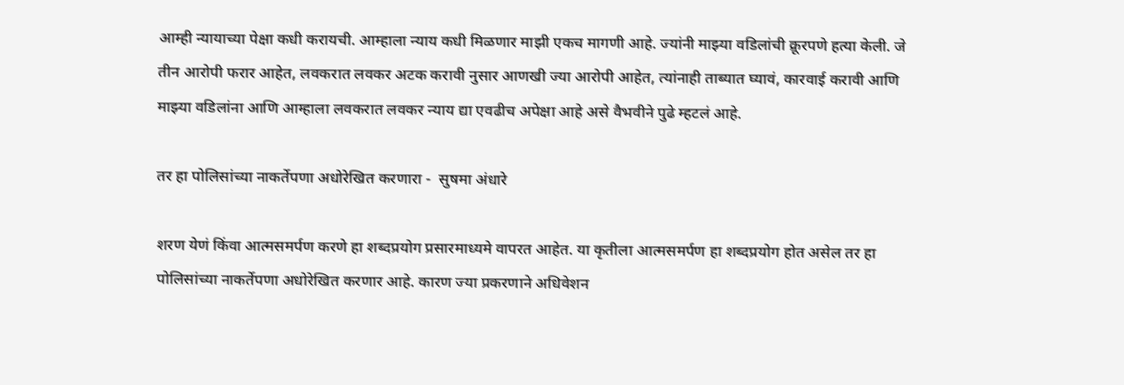आम्ही न्यायाच्या पेक्षा कधी करायची. आम्हाला न्याय कधी मिळणार माझी एकच मागणी आहे. ज्यांनी माझ्या वडिलांची क्रूरपणे हत्या केली. जे तीन आरोपी फरार आहेत, लवकरात लवकर अटक करावी नुसार आणखी ज्या आरोपी आहेत, त्यांनाही ताब्यात घ्यावं, कारवाई करावी आणि  माझ्या वडिलांना आणि आम्हाला लवकरात लवकर न्याय द्या एवढीच अपेक्षा आहे असे वैभवीने पुढे म्हटलं आहे.

तर हा पोलिसांच्या नाकर्तेपणा अधोरेखित करणारा -  सुषमा अंधारे

शरण येणं किंवा आत्मसमर्पण करणे हा शब्दप्रयोग प्रसारमाध्यमे वापरत आहेत. या कृतीला आत्मसमर्पण हा शब्दप्रयोग होत असेल तर हा पोलिसांच्या नाकर्तेपणा अधोरेखित करणार आहे. कारण ज्या प्रकरणाने अधिवेशन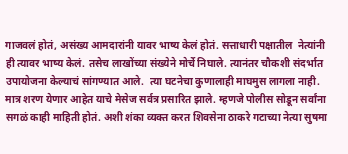गाजवलं होतं, असंख्य आमदारांनी यावर भाष्य केलं होतं. सत्ताधारी पक्षातील  नेत्यांनी ही त्यावर भाष्य केलं. तसेच लाखोंच्या संख्येने मोर्चे निघाले. त्यानंतर चौकशी संदर्भात उपायोजना केल्याचं सांगण्यात आले.  त्या घटनेचा कुणालाही माघमुस लागला नाही. मात्र शरण येणार आहेत याचे मेसेज सर्वत्र प्रसारित झाले. म्हणजे पोलीस सोडून सर्वांना सगळं काही माहिती होतं. अशी शंका व्यक्त करत शिवसेना ठाकरे गटाच्या नेत्या सुषमा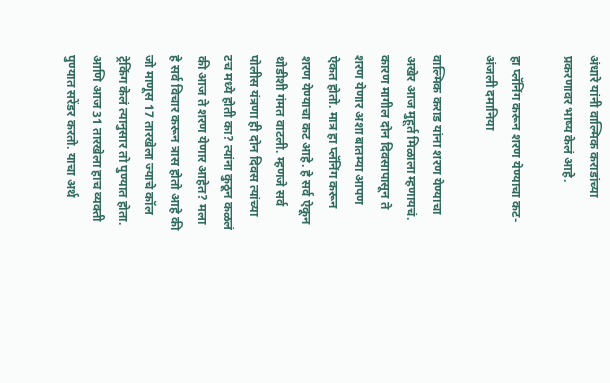अंधारे यांनी वाल्मिक कराडांच्या प्रकरणावर भाष्य केलं आहे.

हा प्लॅनिंग करून शरण येण्याचा कट- अंजली दमानिया

वाल्मिक कराड यांना शरण येण्याचा अखेर आज मुहूर्त मिळाला म्हणायचं. कारण मागील दोन दिवसापासून ते शरण येणार अशा बातम्या आपण ऐकत होतो. मात्र हा प्लॅनिंग करून शरण येण्याचा कट आहे. हे सर्व ऐकून थोडीशी गंमत वाटली. म्हणजे सर्व पोलीस यंत्रणा ही दोन दिवस त्यांच्या टच मध्ये होती का? त्यांना कुठून कळलं की आज ते शरण येणार आहेत? मला हे सर्व विचार करून त्रास होतो आहे की जो माणूस 17 तारखेला ज्याचे कॉल ट्रेकिंग केलं त्यानुसार तो पुण्यात होता.  आणि आज 31 तारखेला हाच व्यक्ती पुण्यात सरेंडर करतो. याचा अर्थ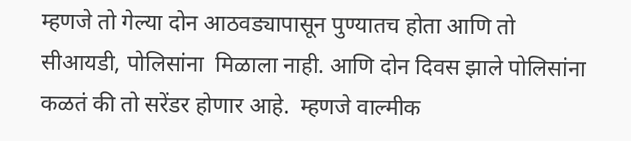म्हणजे तो गेल्या दोन आठवड्यापासून पुण्यातच होता आणि तो सीआयडी, पोलिसांना  मिळाला नाही. आणि दोन दिवस झाले पोलिसांना कळतं की तो सरेंडर होणार आहे.  म्हणजे वाल्मीक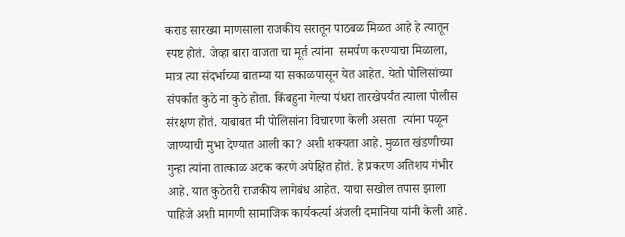कराड सारख्या माणसाला राजकीय सरातून पाठबळ मिळत आहे हे त्यातून स्पष्ट होतं. जेव्हा बारा वाजता चा मूर्त त्यांना  समर्पण करण्याचा मिळाला, मात्र त्या संदर्भाच्या बातम्या या सकाळपासून येत आहेत. येतो पोलिसांच्या संपर्कात कुठे ना कुठे होता. किंबहुना गेल्या पंधरा तारखेपर्यंत त्याला पोलीस संरक्षण होतं. याबाबत मी पोलिसांना विचारणा केली असता  त्यांना पळून जाण्याची मुभा देण्यात आली का? अशी शक्यता आहे. मुळात खंडणीच्या गुन्हा त्यांना तात्काळ अटक करणे अपेक्षित होतं. हे प्रकरण अतिशय गंभीर आहे. यात कुठेतरी राजकीय लागेबंध आहेत. याचा सखोल तपास झाला पाहिजे अशी मागणी सामाजिक कार्यकर्त्या अंजली दमानिया यांनी केली आहे.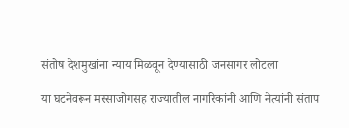संतोष देशमुखांना न्याय मिळवून देण्यासाठी जनसागर लोटला

या घटनेवरून मस्साजोगसह राज्यातील नागरिकांनी आणि नेत्यांनी संताप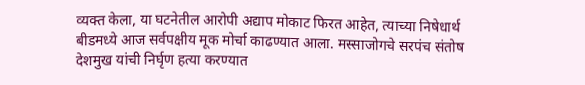व्यक्त केला, या घटनेतील आरोपी अद्याप मोकाट फिरत आहेत, त्याच्या निषेधार्थ बीडमध्ये आज सर्वपक्षीय मूक मोर्चा काढण्यात आला. मस्साजोगचे सरपंच संतोष देशमुख यांची निर्घृण हत्या करण्यात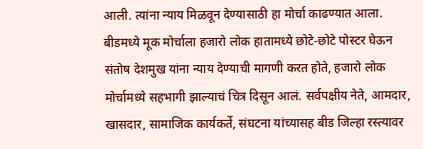आली. त्यांना न्याय मिळवून देण्यासाठी हा मोर्चा काढण्यात आला. बीडमध्ये मूक मोर्चाला हजारो लोक हातामध्ये छोटे-छोटे पोस्टर घेऊन संतोष देशमुख यांना न्याय देण्याची मागणी करत होते, हजारो लोक मोर्चामध्ये सहभागी झाल्याचं चित्र दिसून आलं. सर्वपक्षीय नेते, आमदार, खासदार, सामाजिक कार्यकर्ते, संघटना यांच्यासह बीड जिल्हा रस्त्यावर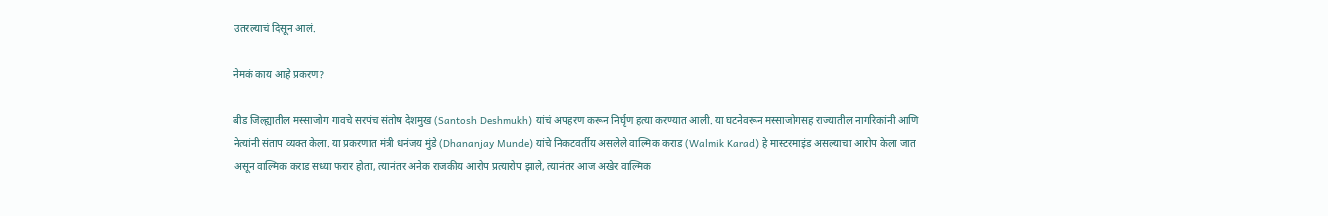उतरल्याचं दिसून आलं.

नेमकं काय आहे प्रकरण?

बीड जिल्ह्यातील मस्साजोग गावचे सरपंच संतोष देशमुख (Santosh Deshmukh) यांचं अपहरण करून निर्घृण हत्या करण्यात आली. या घटनेवरून मस्साजोगसह राज्यातील नागरिकांनी आणि नेत्यांनी संताप व्यक्त केला. या प्रकरणात मंत्री धनंजय मुंडे (Dhananjay Munde) यांचे निकटवर्तीय असलेले वाल्मिक कराड (Walmik Karad) हे मास्टरमाइंड असल्याचा आरोप केला जात असून वाल्मिक कराड सध्या फरार होता, त्यानंतर अनेक राजकीय आरोप प्रत्यारोप झाले, त्यानंतर आज अखेर वाल्मिक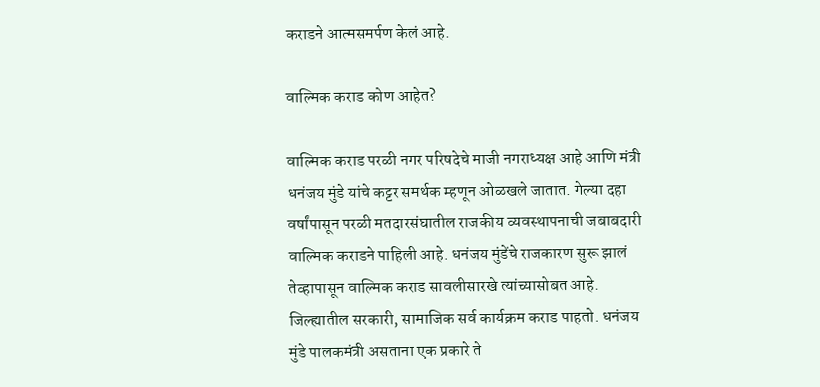कराडने आत्मसमर्पण केलं आहे.

वाल्मिक कराड कोण आहेत?

वाल्मिक कराड परळी नगर परिषदेचे माजी नगराध्यक्ष आहे आणि मंत्री धनंजय मुंडे यांचे कट्टर समर्थक म्हणून ओळखले जातात. गेल्या दहा वर्षांपासून परळी मतदारसंघातील राजकीय व्यवस्थापनाची जबाबदारी वाल्मिक कराडने पाहिली आहे. धनंजय मुंडेंचे राजकारण सुरू झालं तेव्हापासून वाल्मिक कराड सावलीसारखे त्यांच्यासोबत आहे. जिल्ह्यातील सरकारी, सामाजिक सर्व कार्यक्रम कराड पाहतो. धनंजय मुंडे पालकमंत्री असताना एक प्रकारे ते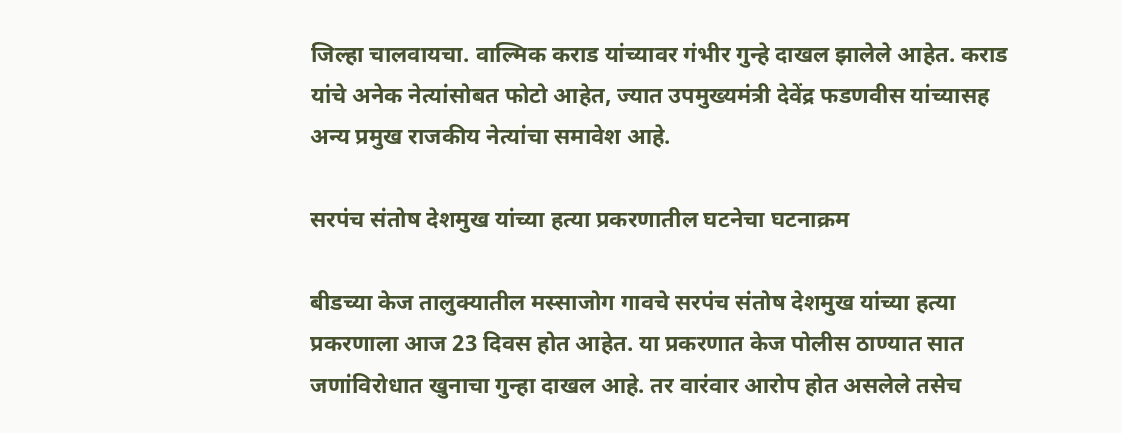जिल्हा चालवायचा. वाल्मिक कराड यांच्यावर गंभीर गुन्हे दाखल झालेले आहेत. कराड यांचे अनेक नेत्यांसोबत फोटो आहेत, ज्यात उपमुख्यमंत्री देवेंद्र फडणवीस यांच्यासह अन्य प्रमुख राजकीय नेत्यांचा समावेश आहे.

सरपंच संतोष देशमुख यांच्या हत्या प्रकरणातील घटनेचा घटनाक्रम

बीडच्या केज तालुक्यातील मस्साजोग गावचे सरपंच संतोष देशमुख यांच्या हत्या प्रकरणाला आज 23 दिवस होत आहेत. या प्रकरणात केज पोलीस ठाण्यात सात जणांविरोधात खुनाचा गुन्हा दाखल आहे. तर वारंवार आरोप होत असलेले तसेच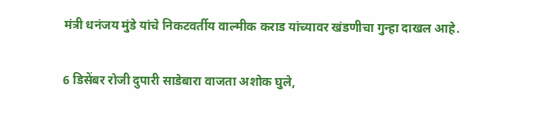मंत्री धनंजय मुंडे यांचे निकटवर्तीय वाल्मीक कराड यांच्यावर खंडणीचा गुन्हा दाखल आहे.

6 डिसेंबर रोजी दुपारी साडेबारा वाजता अशोक घुले,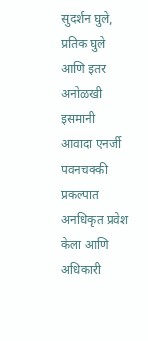सुदर्शन घुले, प्रतिक घुले आणि इतर अनोळखी इसमानी आवादा एनर्जी पवनचक्की प्रकल्पात अनधिकृत प्रवेश केला आणि अधिकारी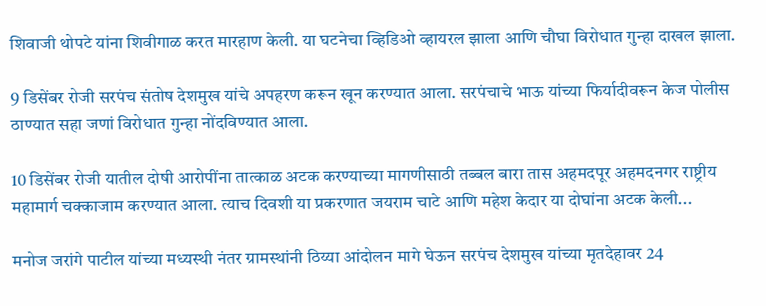शिवाजी थोपटे यांना शिवीगाळ करत मारहाण केली. या घटनेचा व्हिडिओ व्हायरल झाला आणि चौघा विरोधात गुन्हा दाखल झाला.

9 डिसेंबर रोजी सरपंच संतोष देशमुख यांचे अपहरण करून खून करण्यात आला. सरपंचाचे भाऊ यांच्या फिर्यादीवरून केज पोलीस ठाण्यात सहा जणां विरोधात गुन्हा नोंदविण्यात आला.

10 डिसेंबर रोजी यातील दोषी आरोपींना तात्काळ अटक करण्याच्या मागणीसाठी तब्बल बारा तास अहमदपूर अहमदनगर राष्ट्रीय महामार्ग चक्काजाम करण्यात आला. त्याच दिवशी या प्रकरणात जयराम चाटे आणि महेश केदार या दोघांना अटक केली...

मनोज जरांगे पाटील यांच्या मध्यस्थी नंतर ग्रामस्थांनी ठिय्या आंदोलन मागे घेऊन सरपंच देशमुख यांच्या मृतदेहावर 24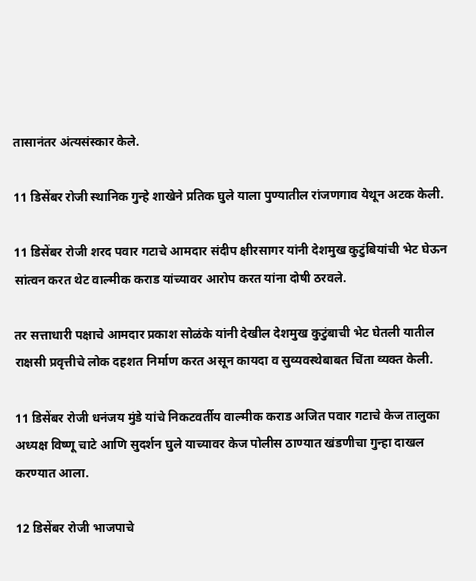तासानंतर अंत्यसंस्कार केले.

11 डिसेंबर रोजी स्थानिक गुन्हे शाखेने प्रतिक घुले याला पुण्यातील रांजणगाव येथून अटक केली.

11 डिसेंबर रोजी शरद पवार गटाचे आमदार संदीप क्षीरसागर यांनी देशमुख कुटुंबियांची भेट घेऊन सांत्वन करत थेट वाल्मीक कराड यांच्यावर आरोप करत यांना दोषी ठरवले.

तर सत्ताधारी पक्षाचे आमदार प्रकाश सोळंके यांनी देखील देशमुख कुटुंबाची भेट घेतली यातील राक्षसी प्रवृत्तीचे लोक दहशत निर्माण करत असून कायदा व सुव्यवस्थेबाबत चिंता व्यक्त केली.

11 डिसेंबर रोजी धनंजय मुंडे यांचे निकटवर्तीय वाल्मीक कराड अजित पवार गटाचे केज तालुका अध्यक्ष विष्णू चाटे आणि सुदर्शन घुले याच्यावर केज पोलीस ठाण्यात खंडणीचा गुन्हा दाखल करण्यात आला.

12 डिसेंबर रोजी भाजपाचे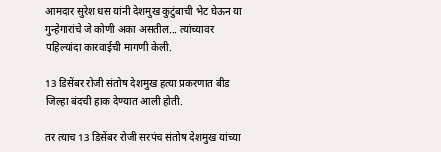आमदार सुरेश धस यांनी देशमुख कुटुंबाची भेट घेऊन या गुन्हेगारांचे जे कोणी अका असतील... त्यांच्यावर पहिल्यांदा कारवाईची मागणी केली.

13 डिसेंबर रोजी संतोष देशमुख हत्या प्रकरणात बीड जिल्हा बंदची हाक देण्यात आली होती.

तर त्याच 13 डिसेंबर रोजी सरपंच संतोष देशमुख यांच्या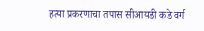हत्या प्रकरणाचा तपास सीआयडी कडे वर्ग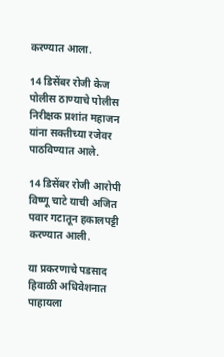करण्यात आला.

14 डिसेंबर रोजी केज पोलीस ठाण्याचे पोलीस निरीक्षक प्रशांत महाजन यांना सक्तीच्या रजेवर पाठविण्यात आले.

14 डिसेंबर रोजी आरोपी विष्णू चाटे याची अजित पवार गटातून हकालपट्टी करण्यात आली.

या प्रकरणाचे पडसाद हिवाळी अधिवेशनात पाहायला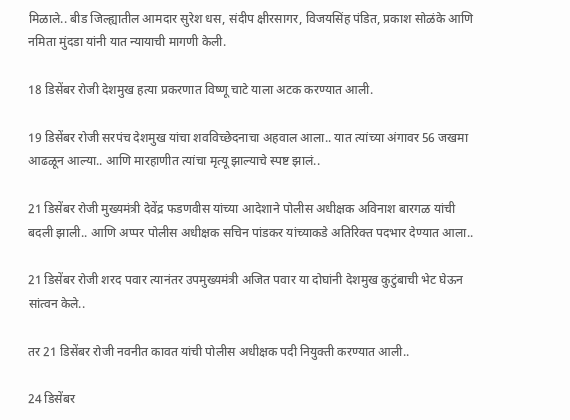मिळाले.. बीड जिल्ह्यातील आमदार सुरेश धस, संदीप क्षीरसागर, विजयसिंह पंडित, प्रकाश सोळंके आणि नमिता मुंदडा यांनी यात न्यायाची मागणी केली.

18 डिसेंबर रोजी देशमुख हत्या प्रकरणात विष्णू चाटे याला अटक करण्यात आली.

19 डिसेंबर रोजी सरपंच देशमुख यांचा शवविच्छेदनाचा अहवाल आला.. यात त्यांच्या अंगावर 56 जखमा आढळून आल्या.. आणि मारहाणीत त्यांचा मृत्यू झाल्याचे स्पष्ट झालं..

21 डिसेंबर रोजी मुख्यमंत्री देवेंद्र फडणवीस यांच्या आदेशाने पोलीस अधीक्षक अविनाश बारगळ यांची बदली झाली.. आणि अप्पर पोलीस अधीक्षक सचिन पांडकर यांच्याकडे अतिरिक्त पदभार देण्यात आला..

21 डिसेंबर रोजी शरद पवार त्यानंतर उपमुख्यमंत्री अजित पवार या दोघांनी देशमुख कुटुंबाची भेट घेऊन सांत्वन केले..

तर 21 डिसेंबर रोजी नवनीत कावत यांची पोलीस अधीक्षक पदी नियुक्ती करण्यात आली..

24 डिसेंबर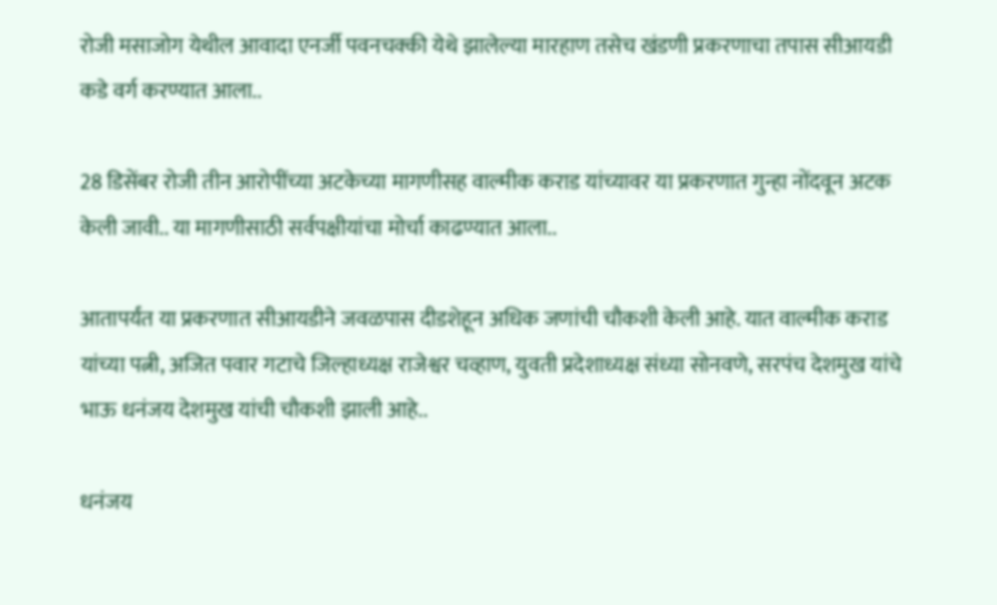रोजी मसाजोग येथील आवादा एनर्जी पवनचक्की येथे झालेल्या मारहाण तसेच खंडणी प्रकरणाचा तपास सीआयडी कडे वर्ग करण्यात आला..

28 डिसेंबर रोजी तीन आरोपींच्या अटकेच्या मागणीसह वाल्मीक कराड यांच्यावर या प्रकरणात गुन्हा नोंदवून अटक केली जावी.. या मागणीसाठी सर्वपक्षीयांचा मोर्चा काढण्यात आला..

आतापर्यंत या प्रकरणात सीआयडीने जवळपास दीडशेहून अधिक जणांची चौकशी केली आहे. यात वाल्मीक कराड यांच्या पत्नी, अजित पवार गटाचे जिल्हाध्यक्ष राजेश्वर चव्हाण, युवती प्रदेशाध्यक्ष संध्या सोनवणे, सरपंच देशमुख यांचे भाऊ धनंजय देशमुख यांची चौकशी झाली आहे..

धनंजय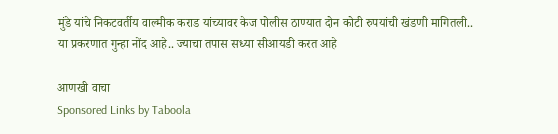मुंडे यांचे निकटवर्तीय वाल्मीक कराड यांच्यावर केज पोलीस ठाण्यात दोन कोटी रुपयांची खंडणी मागितली.. या प्रकरणात गुन्हा नोंद आहे.. ज्याचा तपास सध्या सीआयडी करत आहे

आणखी वाचा
Sponsored Links by Taboola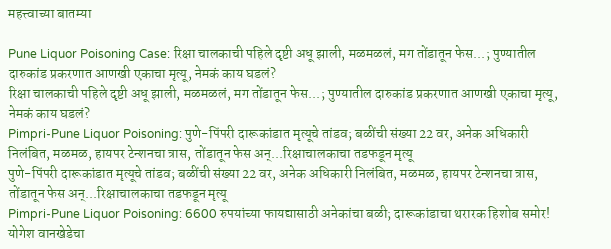महत्त्वाच्या बातम्या

Pune Liquor Poisoning Case: रिक्षा चालकाची पहिले दृष्टी अधू झाली, मळमळलं, मग तोंडातून फेस...; पुण्यातील दारुकांड प्रकरणात आणखी एकाचा मृत्यू, नेमकं काय घडलं?
रिक्षा चालकाची पहिले दृष्टी अधू झाली, मळमळलं, मग तोंडातून फेस...; पुण्यातील दारुकांड प्रकरणात आणखी एकाचा मृत्यू, नेमकं काय घडलं?
Pimpri-Pune Liquor Poisoning: पुणे-पिंपरी दारूकांडात मृत्यूचे तांडव; बळींची संख्या 22 वर, अनेक अधिकारी निलंबित, मळमळ, हायपर टेन्शनचा त्रास, तोंडातून फेस अन्...रिक्षाचालकाचा तडफडून मृत्यू
पुणे-पिंपरी दारूकांडात मृत्यूचे तांडव; बळींची संख्या 22 वर, अनेक अधिकारी निलंबित, मळमळ, हायपर टेन्शनचा त्रास, तोंडातून फेस अन्...रिक्षाचालकाचा तडफडून मृत्यू
Pimpri-Pune Liquor Poisoning: 6600 रुपयांच्या फायद्यासाठी अनेकांचा बळी; दारूकांडाचा थरारक हिशोब समोर! योगेश वानखेडेचा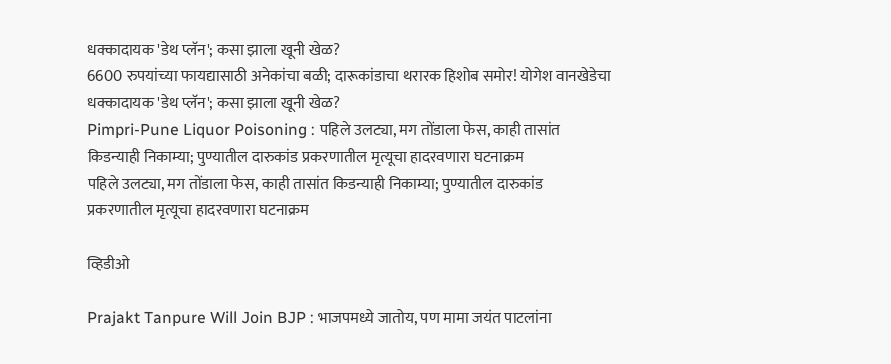धक्कादायक 'डेथ प्लॅन'; कसा झाला खूनी खेळ?
6600 रुपयांच्या फायद्यासाठी अनेकांचा बळी; दारूकांडाचा थरारक हिशोब समोर! योगेश वानखेडेचा धक्कादायक 'डेथ प्लॅन'; कसा झाला खूनी खेळ?
Pimpri-Pune Liquor Poisoning : पहिले उलट्या, मग तोंडाला फेस, काही तासांत किडन्याही निकाम्या; पुण्यातील दारुकांड प्रकरणातील मृत्यूचा हादरवणारा घटनाक्रम
पहिले उलट्या, मग तोंडाला फेस, काही तासांत किडन्याही निकाम्या; पुण्यातील दारुकांड प्रकरणातील मृत्यूचा हादरवणारा घटनाक्रम

व्हिडीओ

Prajakt Tanpure Will Join BJP : भाजपमध्ये जातोय, पण मामा जयंत पाटलांना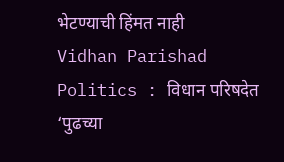भेटण्याची हिंमत नाही
Vidhan Parishad Politics : विधान परिषदेत ‘पुढच्या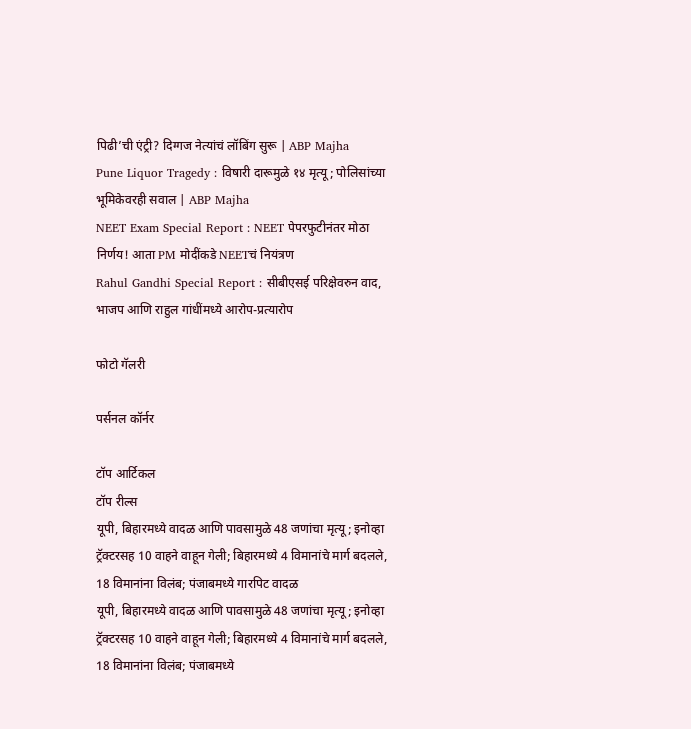पिढी’ची एंट्री? दिग्गज नेत्यांचं लॉबिंग सुरू | ABP Majha
Pune Liquor Tragedy : विषारी दारूमुळे १४ मृत्यू; पोलिसांच्या भूमिकेवरही सवाल | ABP Majha
NEET Exam Special Report : NEET पेपरफुटीनंतर मोठा निर्णय! आता PM मोदींकडे NEETचं नियंत्रण
Rahul Gandhi Special Report : सीबीएसई परिक्षेवरुन वाद, भाजप आणि राहुल गांधींमध्ये आरोप-प्रत्यारोप

फोटो गॅलरी

पर्सनल कॉर्नर

टॉप आर्टिकल
टॉप रील्स
यूपी, बिहारमध्ये वादळ आणि पावसामुळे 48 जणांचा मृत्यू; इनोव्हा ट्रॅक्टरसह 10 वाहने वाहून गेली; बिहारमध्ये 4 विमानांचे मार्ग बदलले, 18 विमानांना विलंब; पंजाबमध्ये गारपिट वादळ
यूपी, बिहारमध्ये वादळ आणि पावसामुळे 48 जणांचा मृत्यू; इनोव्हा ट्रॅक्टरसह 10 वाहने वाहून गेली; बिहारमध्ये 4 विमानांचे मार्ग बदलले, 18 विमानांना विलंब; पंजाबमध्ये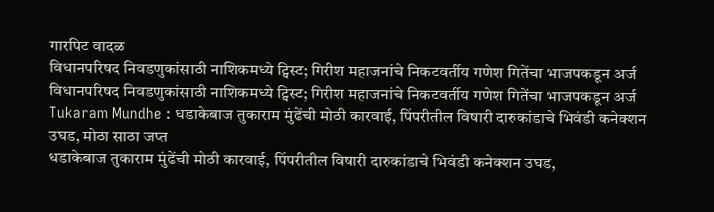गारपिट वादळ
विधानपरिषद निवडणुकांसाठी नाशिकमध्ये ट्विस्ट; गिरीश महाजनांचे निकटवर्तीय गणेश गितेंचा भाजपकडून अर्ज
विधानपरिषद निवडणुकांसाठी नाशिकमध्ये ट्विस्ट; गिरीश महाजनांचे निकटवर्तीय गणेश गितेंचा भाजपकडून अर्ज
Tukaram Mundhe : धडाकेबाज तुकाराम मुंढेंची मोठी कारवाई, पिंपरीतील विषारी दारुकांडाचे भिवंडी कनेक्शन उघड, मोठा साठा जप्त
धडाकेबाज तुकाराम मुंढेंची मोठी कारवाई, पिंपरीतील विषारी दारुकांडाचे भिवंडी कनेक्शन उघड,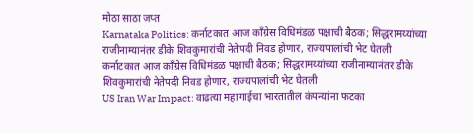मोठा साठा जप्त
Karnataka Politics: कर्नाटकात आज काँग्रेस विधिमंडळ पक्षाची बैठक; सिद्धरामय्यांच्या राजीनाम्यानंतर डीके शिवकुमारांची नेतेपदी निवड होणार, राज्यपालांची भेट घेतली
कर्नाटकात आज काँग्रेस विधिमंडळ पक्षाची बैठक; सिद्धरामय्यांच्या राजीनाम्यानंतर डीके शिवकुमारांची नेतेपदी निवड होणार, राज्यपालांची भेट घेतली
US Iran War Impact: वाढत्या महागाईचा भारतातील कंपन्यांना फटका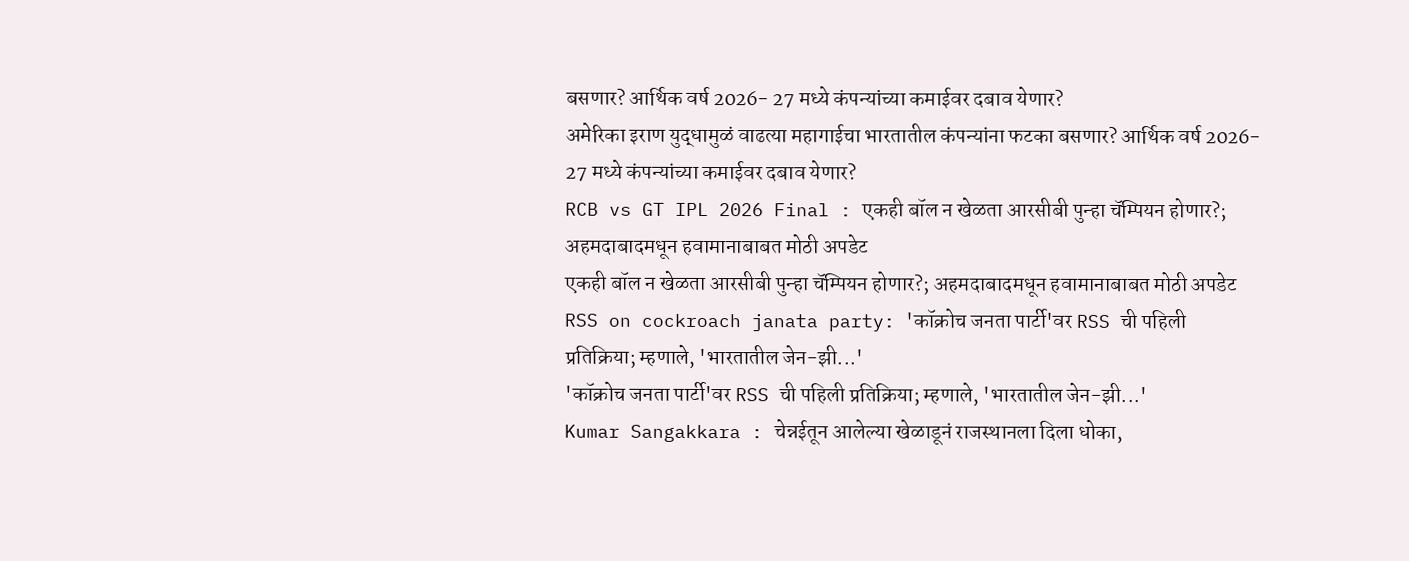बसणार? आर्थिक वर्ष 2026- 27 मध्ये कंपन्यांच्या कमाईवर दबाव येणार?
अमेरिका इराण युद्धामुळं वाढत्या महागाईचा भारतातील कंपन्यांना फटका बसणार? आर्थिक वर्ष 2026- 27 मध्ये कंपन्यांच्या कमाईवर दबाव येणार?
RCB vs GT IPL 2026 Final : एकही बॉल न खेळता आरसीबी पुन्हा चॅम्पियन होणार?; अहमदाबादमधून हवामानाबाबत मोठी अपडेट
एकही बॉल न खेळता आरसीबी पुन्हा चॅम्पियन होणार?; अहमदाबादमधून हवामानाबाबत मोठी अपडेट
RSS on cockroach janata party: 'कॉक्रोच जनता पार्टी'वर RSS ची पहिली प्रतिक्रिया; म्हणाले, 'भारतातील जेन-झी...'
'कॉक्रोच जनता पार्टी'वर RSS ची पहिली प्रतिक्रिया; म्हणाले, 'भारतातील जेन-झी...'
Kumar Sangakkara : चेन्नईतून आलेल्या खेळाडूनं राजस्थानला दिला धोका,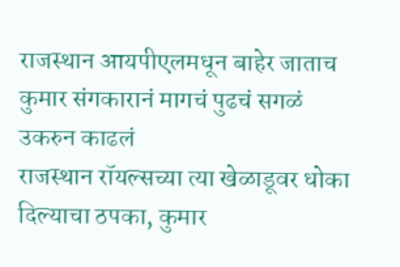राजस्थान आयपीएलमधून बाहेर जाताच कुमार संगकारानं मागचं पुढचं सगळं उकरुन काढलं
राजस्थान रॉयल्सच्या त्या खेळाडूवर धोका दिल्याचा ठपका, कुमार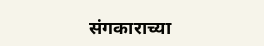संगकाराच्या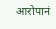आरोपानं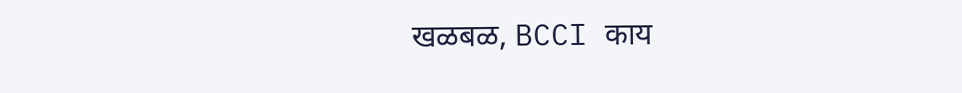खळबळ, BCCI काय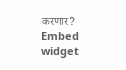करणार?
Embed widget